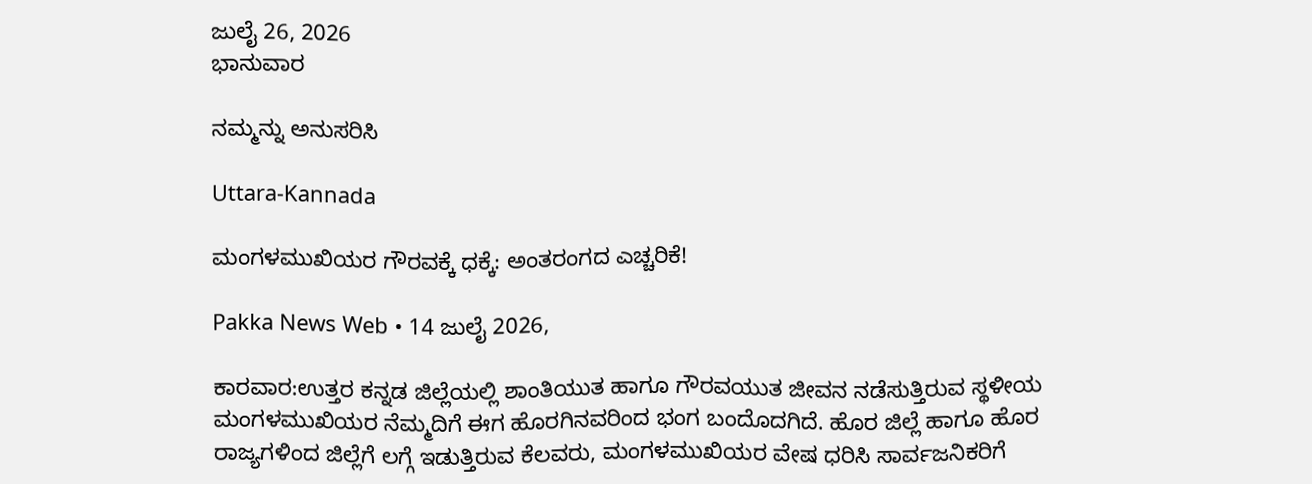ಜುಲೈ 26, 2026
ಭಾನುವಾರ

ನಮ್ಮನ್ನು ಅನುಸರಿಸಿ

Uttara-Kannada

ಮಂಗಳಮುಖಿಯರ ಗೌರವಕ್ಕೆ ಧಕ್ಕೆ: ಅಂತರಂಗದ ಎಚ್ಚರಿಕೆ!

Pakka News Web • 14 ಜುಲೈ 2026,

ಕಾರವಾರ:ಉತ್ತರ ಕನ್ನಡ ಜಿಲ್ಲೆಯಲ್ಲಿ ಶಾಂತಿಯುತ ಹಾಗೂ ಗೌರವಯುತ ಜೀವನ ನಡೆಸುತ್ತಿರುವ ಸ್ಥಳೀಯ ಮಂಗಳಮುಖಿಯರ ನೆಮ್ಮದಿಗೆ ಈಗ ಹೊರಗಿನವರಿಂದ ಭಂಗ ಬಂದೊದಗಿದೆ. ಹೊರ ಜಿಲ್ಲೆ ಹಾಗೂ ಹೊರ ರಾಜ್ಯಗಳಿಂದ ಜಿಲ್ಲೆಗೆ ಲಗ್ಗೆ ಇಡುತ್ತಿರುವ ಕೆಲವರು, ಮಂಗಳಮುಖಿಯರ ವೇಷ ಧರಿಸಿ ಸಾರ್ವಜನಿಕರಿಗೆ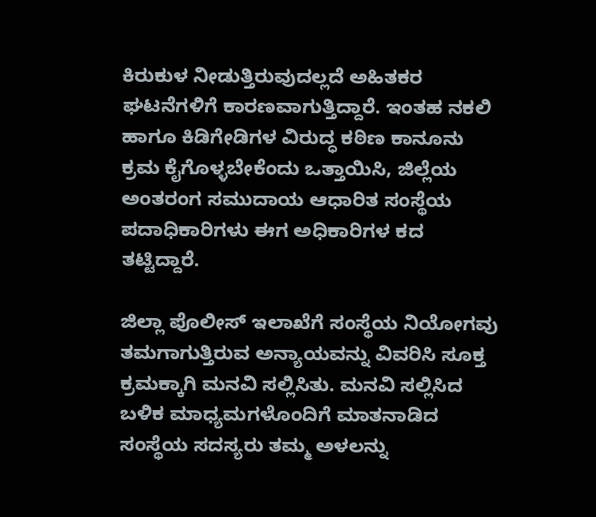ಕಿರುಕುಳ ನೀಡುತ್ತಿರುವುದಲ್ಲದೆ ಅಹಿತಕರ ಘಟನೆಗಳಿಗೆ ಕಾರಣವಾಗುತ್ತಿದ್ದಾರೆ. ಇಂತಹ ನಕಲಿ ಹಾಗೂ ಕಿಡಿಗೇಡಿಗಳ ವಿರುದ್ಧ ಕಠಿಣ ಕಾನೂನು ಕ್ರಮ ಕೈಗೊಳ್ಳಬೇಕೆಂದು ಒತ್ತಾಯಿಸಿ, ಜಿಲ್ಲೆಯ ಅಂತರಂಗ ಸಮುದಾಯ ಆಧಾರಿತ ಸಂಸ್ಥೆಯ ಪದಾಧಿಕಾರಿಗಳು ಈಗ ಅಧಿಕಾರಿಗಳ ಕದ ತಟ್ಟಿದ್ದಾರೆ.

ಜಿಲ್ಲಾ ಪೊಲೀಸ್ ಇಲಾಖೆಗೆ ಸಂಸ್ಥೆಯ ನಿಯೋಗವು ತಮಗಾಗುತ್ತಿರುವ ಅನ್ಯಾಯವನ್ನು ವಿವರಿಸಿ ಸೂಕ್ತ ಕ್ರಮಕ್ಕಾಗಿ ಮನವಿ ಸಲ್ಲಿಸಿತು. ಮನವಿ ಸಲ್ಲಿಸಿದ ಬಳಿಕ ಮಾಧ್ಯಮಗಳೊಂದಿಗೆ ಮಾತನಾಡಿದ ಸಂಸ್ಥೆಯ ಸದಸ್ಯರು ತಮ್ಮ ಅಳಲನ್ನು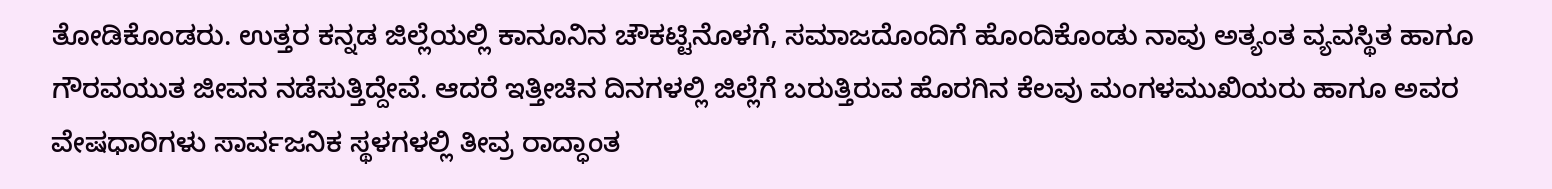ತೋಡಿಕೊಂಡರು. ಉತ್ತರ ಕನ್ನಡ ಜಿಲ್ಲೆಯಲ್ಲಿ ಕಾನೂನಿನ ಚೌಕಟ್ಟಿನೊಳಗೆ, ಸಮಾಜದೊಂದಿಗೆ ಹೊಂದಿಕೊಂಡು ನಾವು ಅತ್ಯಂತ ವ್ಯವಸ್ಥಿತ ಹಾಗೂ ಗೌರವಯುತ ಜೀವನ ನಡೆಸುತ್ತಿದ್ದೇವೆ. ಆದರೆ ಇತ್ತೀಚಿನ ದಿನಗಳಲ್ಲಿ ಜಿಲ್ಲೆಗೆ ಬರುತ್ತಿರುವ ಹೊರಗಿನ ಕೆಲವು ಮಂಗಳಮುಖಿಯರು ಹಾಗೂ ಅವರ ವೇಷಧಾರಿಗಳು ಸಾರ್ವಜನಿಕ ಸ್ಥಳಗಳಲ್ಲಿ ತೀವ್ರ ರಾದ್ಧಾಂತ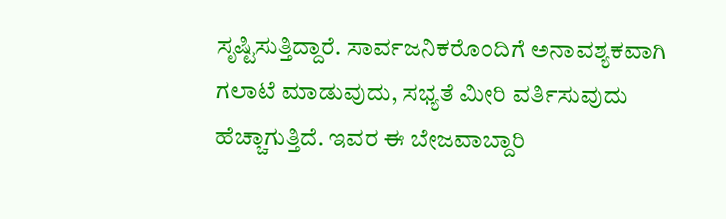ಸೃಷ್ಟಿಸುತ್ತಿದ್ದಾರೆ. ಸಾರ್ವಜನಿಕರೊಂದಿಗೆ ಅನಾವಶ್ಯಕವಾಗಿ ಗಲಾಟೆ ಮಾಡುವುದು, ಸಭ್ಯತೆ ಮೀರಿ ವರ್ತಿಸುವುದು ಹೆಚ್ಚಾಗುತ್ತಿದೆ. ಇವರ ಈ ಬೇಜವಾಬ್ದಾರಿ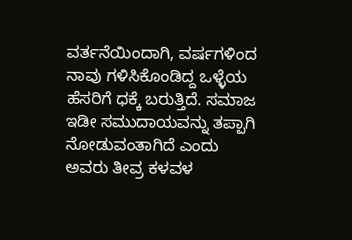ವರ್ತನೆಯಿಂದಾಗಿ, ವರ್ಷಗಳಿಂದ ನಾವು ಗಳಿಸಿಕೊಂಡಿದ್ದ ಒಳ್ಳೆಯ ಹೆಸರಿಗೆ ಧಕ್ಕೆ ಬರುತ್ತಿದೆ. ಸಮಾಜ ಇಡೀ ಸಮುದಾಯವನ್ನು ತಪ್ಪಾಗಿ ನೋಡುವಂತಾಗಿದೆ ಎಂದು ಅವರು ತೀವ್ರ ಕಳವಳ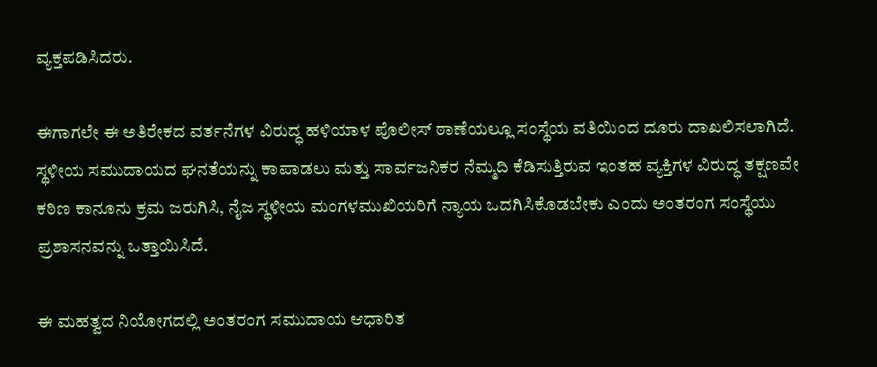ವ್ಯಕ್ತಪಡಿಸಿದರು.

ಈಗಾಗಲೇ ಈ ಅತಿರೇಕದ ವರ್ತನೆಗಳ ವಿರುದ್ಧ ಹಳಿಯಾಳ ಪೊಲೀಸ್ ಠಾಣೆಯಲ್ಲೂ ಸಂಸ್ಥೆಯ ವತಿಯಿಂದ ದೂರು ದಾಖಲಿಸಲಾಗಿದೆ. ಸ್ಥಳೀಯ ಸಮುದಾಯದ ಘನತೆಯನ್ನು ಕಾಪಾಡಲು ಮತ್ತು ಸಾರ್ವಜನಿಕರ ನೆಮ್ಮದಿ ಕೆಡಿಸುತ್ತಿರುವ ಇಂತಹ ವ್ಯಕ್ತಿಗಳ ವಿರುದ್ಧ ತಕ್ಷಣವೇ ಕಠಿಣ ಕಾನೂನು ಕ್ರಮ ಜರುಗಿಸಿ, ನೈಜ ಸ್ಥಳೀಯ ಮಂಗಳಮುಖಿಯರಿಗೆ ನ್ಯಾಯ ಒದಗಿಸಿಕೊಡಬೇಕು ಎಂದು ಅಂತರಂಗ ಸಂಸ್ಥೆಯು ಪ್ರಶಾಸನವನ್ನು ಒತ್ತಾಯಿಸಿದೆ.

ಈ ಮಹತ್ವದ ನಿಯೋಗದಲ್ಲಿ ಅಂತರಂಗ ಸಮುದಾಯ ಆಧಾರಿತ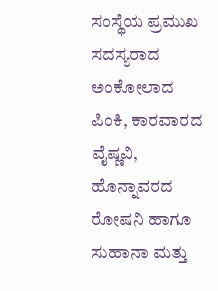ಸಂಸ್ಥೆಯ ಪ್ರಮುಖ ಸದಸ್ಯರಾದ ಅಂಕೋಲಾದ ಪಿಂಕಿ, ಕಾರವಾರದ ವೈಷ್ಣವಿ, ಹೊನ್ನಾವರದ ರೋಷನಿ ಹಾಗೂ ಸುಹಾನಾ ಮತ್ತು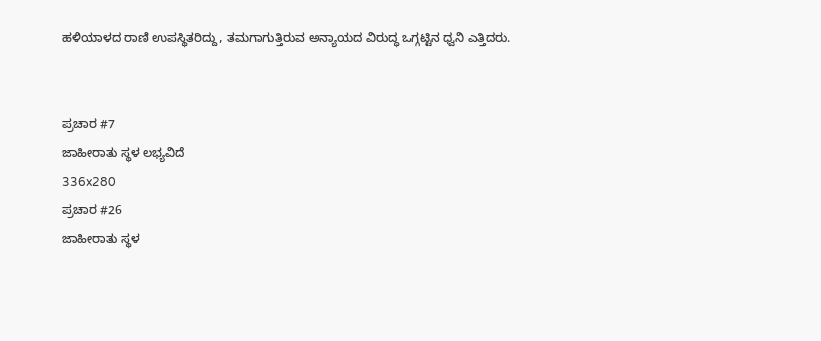ಹಳಿಯಾಳದ ರಾಣಿ ಉಪಸ್ಥಿತರಿದ್ದು, ತಮಗಾಗುತ್ತಿರುವ ಅನ್ಯಾಯದ ವಿರುದ್ಧ ಒಗ್ಗಟ್ಟಿನ ಧ್ವನಿ ಎತ್ತಿದರು.


ಪ್ರಚಾರ #7
ಜಾಹೀರಾತು ಸ್ಥಳ ಲಭ್ಯವಿದೆ
336x280
ಪ್ರಚಾರ #26
ಜಾಹೀರಾತು ಸ್ಥಳ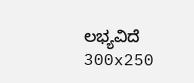ಲಭ್ಯವಿದೆ
300x250